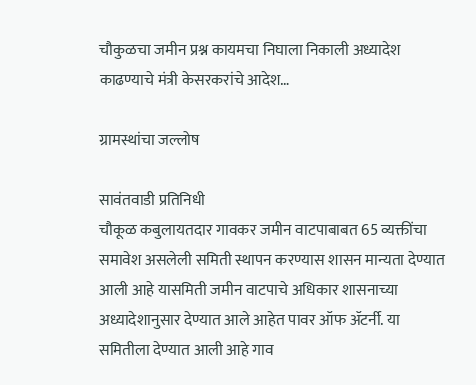चौकुळचा जमीन प्रश्न कायमचा निघाला निकाली अध्यादेश काढण्याचे मंत्री केसरकरांचे आदेश…

ग्रामस्थांचा जल्लोष

सावंतवाडी प्रतिनिधी
चौकूळ कबुलायतदार गावकर जमीन वाटपाबाबत 65 व्यक्तींचा समावेश असलेली समिती स्थापन करण्यास शासन मान्यता देण्यात आली आहे यासमिती जमीन वाटपाचे अधिकार शासनाच्या अध्यादेशानुसार देण्यात आले आहेत पावर ऑफ ॲटर्नी. या समितीला देण्यात आली आहे गाव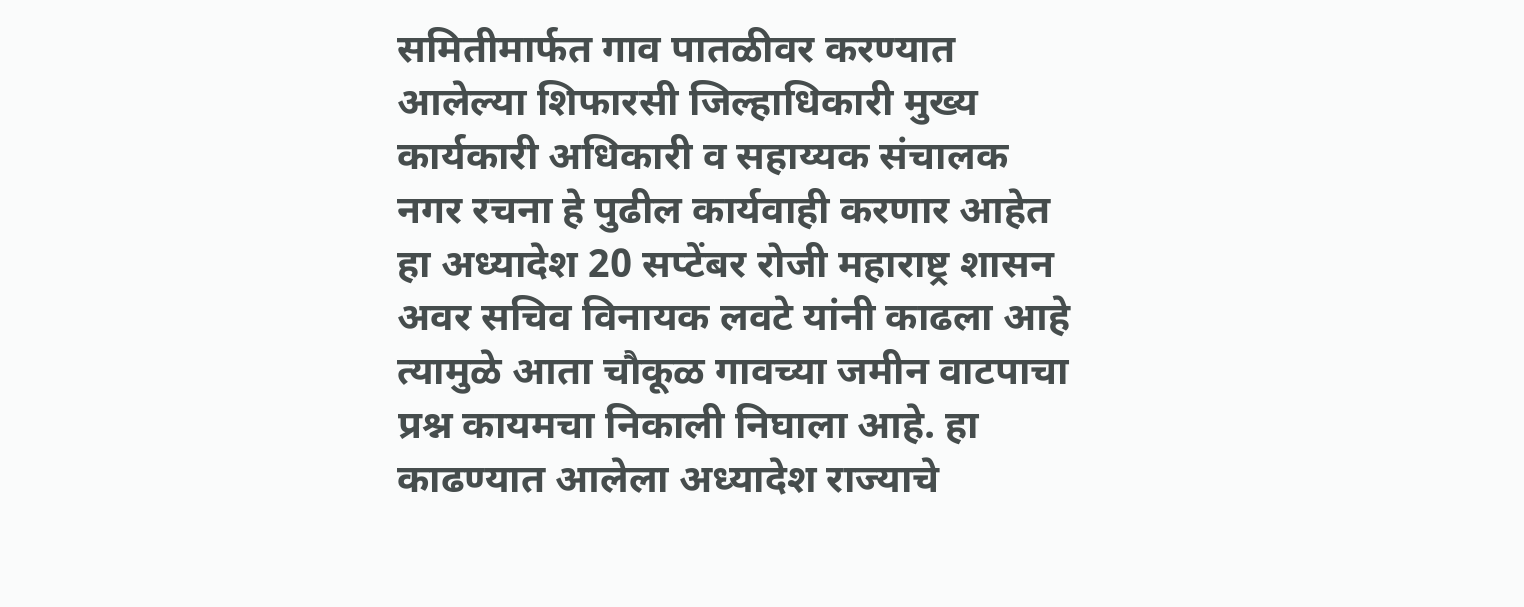समितीमार्फत गाव पातळीवर करण्यात आलेल्या शिफारसी जिल्हाधिकारी मुख्य कार्यकारी अधिकारी व सहाय्यक संचालक नगर रचना हे पुढील कार्यवाही करणार आहेत हा अध्यादेश 20 सप्टेंबर रोजी महाराष्ट्र शासन अवर सचिव विनायक लवटे यांनी काढला आहे त्यामुळे आता चौकूळ गावच्या जमीन वाटपाचा प्रश्न कायमचा निकाली निघाला आहे. हा काढण्यात आलेला अध्यादेश राज्याचे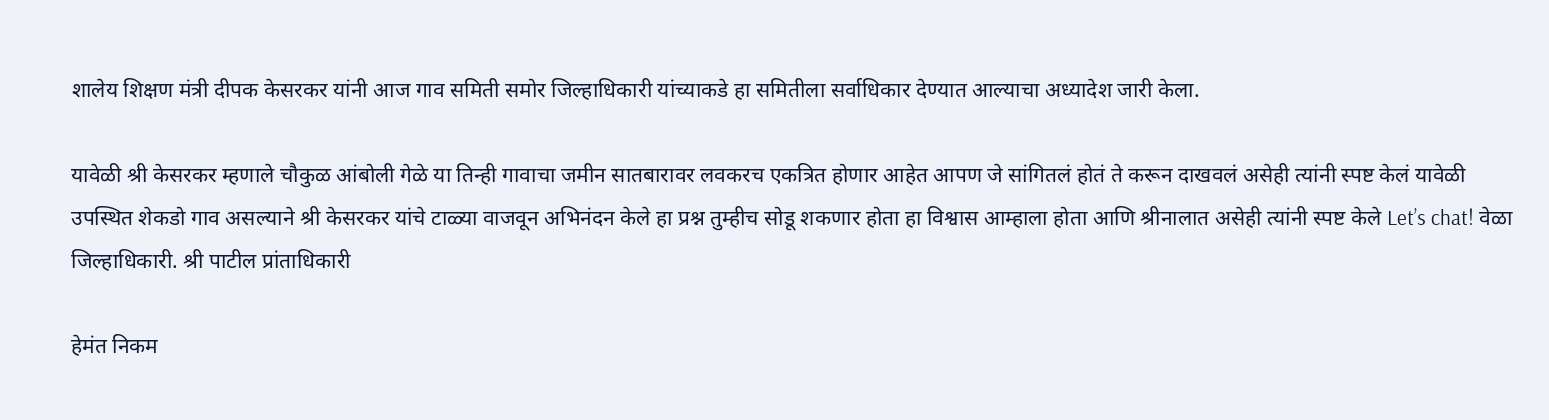शालेय शिक्षण मंत्री दीपक केसरकर यांनी आज गाव समिती समोर जिल्हाधिकारी यांच्याकडे हा समितीला सर्वाधिकार देण्यात आल्याचा अध्यादेश जारी केला.

यावेळी श्री केसरकर म्हणाले चौकुळ आंबोली गेळे या तिन्ही गावाचा जमीन सातबारावर लवकरच एकत्रित होणार आहेत आपण जे सांगितलं होतं ते करून दाखवलं असेही त्यांनी स्पष्ट केलं यावेळी उपस्थित शेकडो गाव असल्याने श्री केसरकर यांचे टाळ्या वाजवून अभिनंदन केले हा प्रश्न तुम्हीच सोडू शकणार होता हा विश्वास आम्हाला होता आणि श्रीनालात असेही त्यांनी स्पष्ट केले Let’s chat! वेळा जिल्हाधिकारी. श्री पाटील प्रांताधिकारी

हेमंत निकम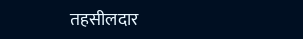तहसीलदार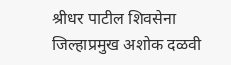श्रीधर पाटील शिवसेना
जिल्हाप्रमुख अशोक दळवी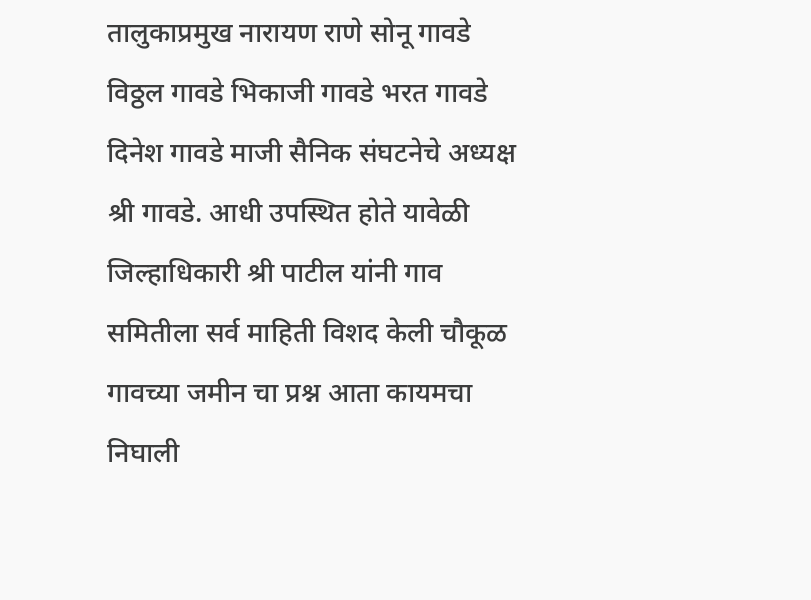तालुकाप्रमुख नारायण राणे सोनू गावडे विठ्ठल गावडे भिकाजी गावडे भरत गावडे दिनेश गावडे माजी सैनिक संघटनेचे अध्यक्ष श्री गावडे. आधी उपस्थित होते यावेळी जिल्हाधिकारी श्री पाटील यांनी गाव समितीला सर्व माहिती विशद केली चौकूळ गावच्या जमीन चा प्रश्न आता कायमचा निघाली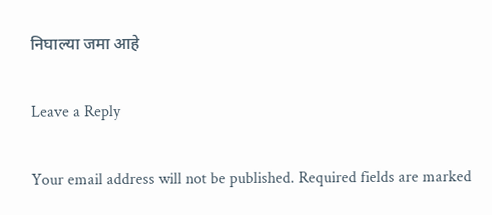निघाल्या जमा आहे

Leave a Reply

Your email address will not be published. Required fields are marked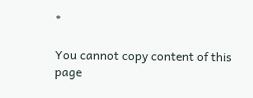*

You cannot copy content of this page